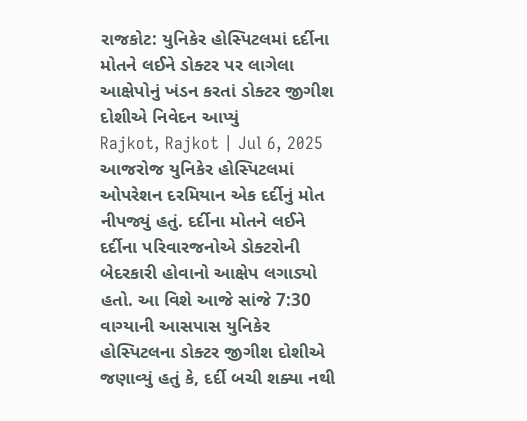રાજકોટ: યુનિકેર હોસ્પિટલમાં દર્દીના મોતને લઈને ડોક્ટર પર લાગેલા આક્ષેપોનું ખંડન કરતાં ડોક્ટર જીગીશ દોશીએ નિવેદન આપ્યું
Rajkot, Rajkot | Jul 6, 2025 આજરોજ યુનિકેર હોસ્પિટલમાં ઓપરેશન દરમિયાન એક દર્દીનું મોત નીપજ્યું હતું. દર્દીના મોતને લઈને દર્દીના પરિવારજનોએ ડોક્ટરોની બેદરકારી હોવાનો આક્ષેપ લગાડ્યો હતો. આ વિશે આજે સાંજે 7:30 વાગ્યાની આસપાસ યુનિકેર હોસ્પિટલના ડોક્ટર જીગીશ દોશીએ જણાવ્યું હતું કે, દર્દી બચી શક્યા નથી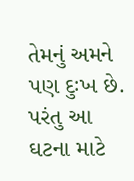તેમનું અમને પણ દુઃખ છે. પરંતુ આ ઘટના માટે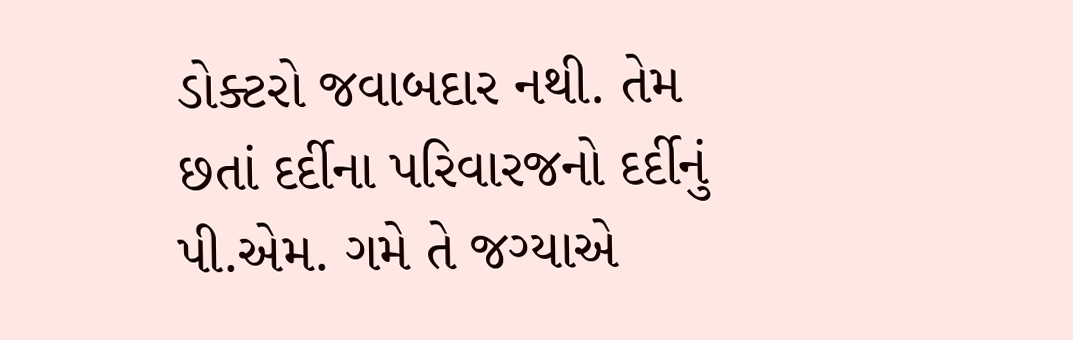ડોક્ટરો જવાબદાર નથી. તેમ છતાં દર્દીના પરિવારજનો દર્દીનું પી.એમ. ગમે તે જગ્યાએ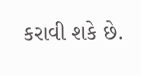કરાવી શકે છે.